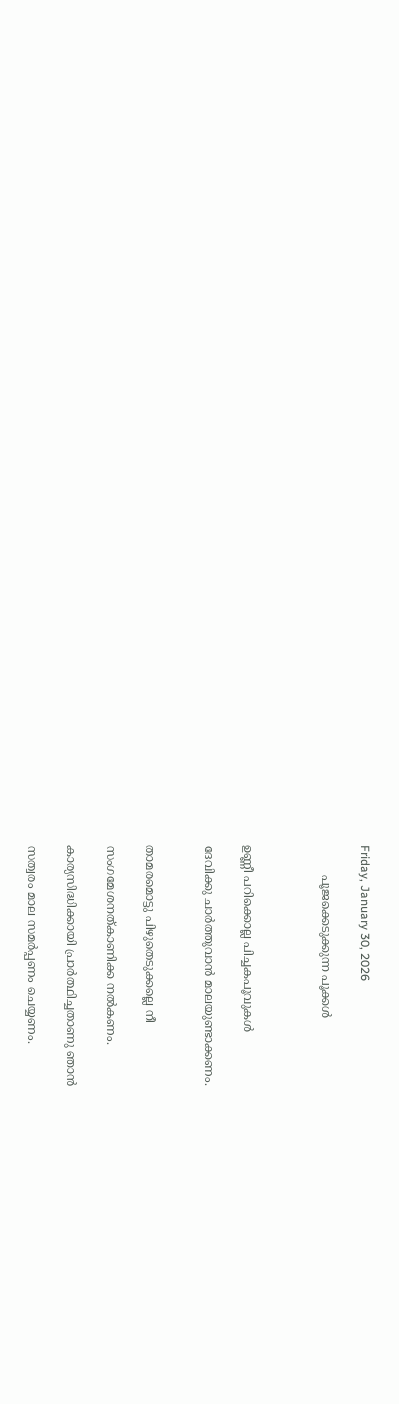Friday, January 30, 2026

        പൂജക്കെടുക്കുന്ന പൂക്കൾ



ഉണ്ണീ പറിക്കൊല്ല പിച്ചകപൂവുകൾ

ദേവിക്കു ചാർത്തുവാൻ മാലയുണ്ടാക്കണം.


താമരമൊട്ടു പിഴുതെടുക്കല്ലെ നീ

സംഗമേശനത്കാണിക്ക നൽകണം.

കാര്യസിദ്ധിക്കായി പ്രാർത്ഥിച്ചതാണു ഞാൻ

സത്വരം മാല സമർപ്പണം ചെയ്യണം.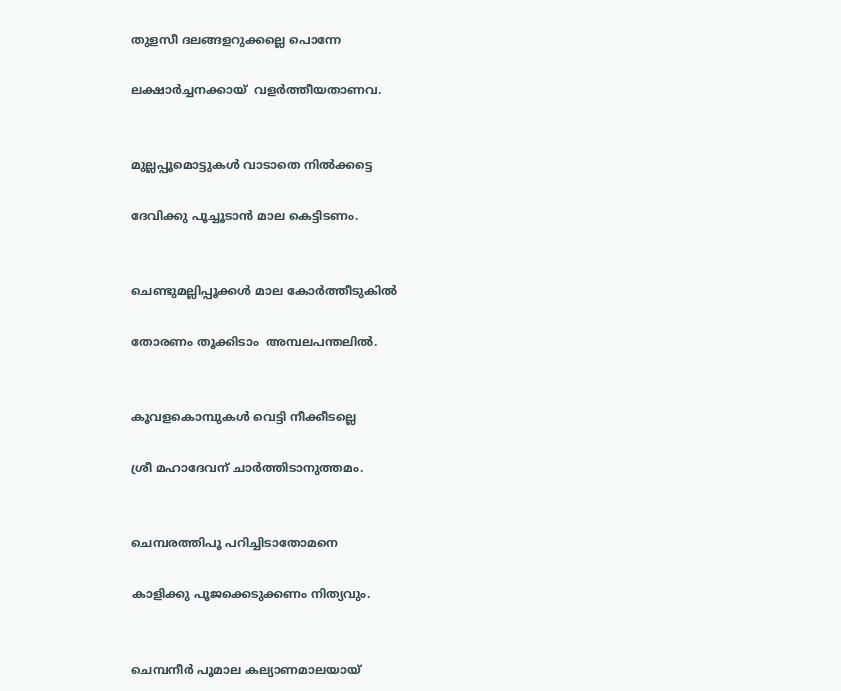തുളസീ ദലങ്ങളറുക്കല്ലെ പൊന്നേ

ലക്ഷാർച്ചനക്കായ്  വളർത്തീയതാണവ.


മുല്ലപ്പൂമൊട്ടുകൾ വാടാതെ നിൽക്കട്ടെ

ദേവിക്കു പൂച്ചൂടാൻ മാല കെട്ടിടണം.


ചെണ്ടുമല്ലിപ്പൂക്കൾ മാല കോർത്തീടുകിൽ

തോരണം തൂക്കിടാം  അമ്പലപന്തലിൽ.


കൂവളകൊമ്പുകൾ വെട്ടി നീക്കീടല്ലെ

ശ്രീ മഹാദേവന് ചാർത്തിടാനുത്തമം.


ചെമ്പരത്തിപൂ പറിച്ചിടാതോമനെ

കാളിക്കു പൂജക്കെടുക്കണം നിത്യവും.


ചെമ്പനീർ പൂമാല കല്യാണമാലയായ്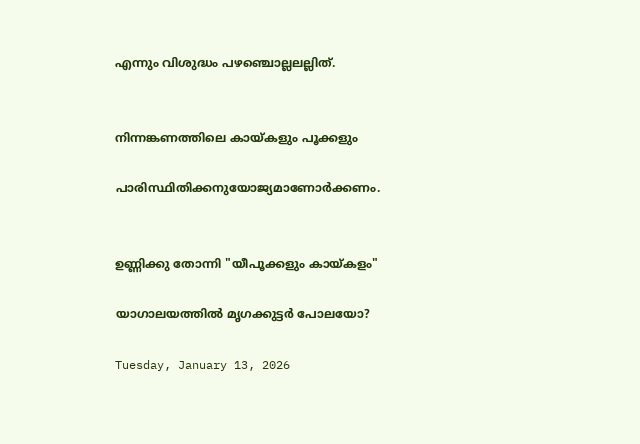എന്നും വിശുദ്ധം പഴഞ്ചൊല്ലലല്ലിത്.


നിന്നങ്കണത്തിലെ കായ്കളും പൂക്കളും

പാരിസ്ഥിതിക്കനുയോജ്യമാണോർക്കണം.


ഉണ്ണിക്കു തോന്നി "യീപൂക്കളും കായ്കളം"

യാഗാലയത്തിൽ മൃഗക്കുട്ടർ പോലയോ?

Tuesday, January 13, 2026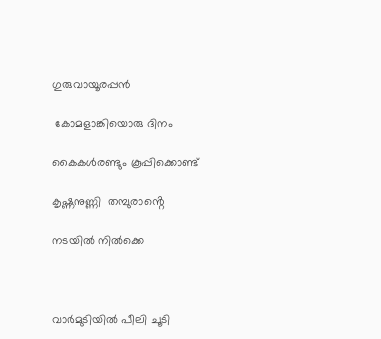ഗുരുവായൂരപ്പൻ

 കോമളാങ്കിയൊരു ദിനം

കൈകൾരണ്ടും കൂപ്പിക്കൊണ്ട്

കൃഷ്ണനുണ്ണി  തമ്പുരാൻ്റെ

നടയിൽ നിൽക്കെ



വാർമുടിയിൽ പീലി ചൂടി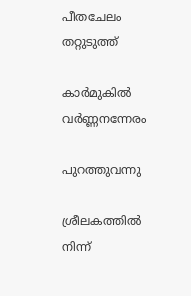പീതചേലം തറ്റുടുത്ത്

കാർമുകിൽ വർണ്ണനന്നേരം

പുറത്തുവന്നു

ശ്രീലകത്തിൽ നിന്ന്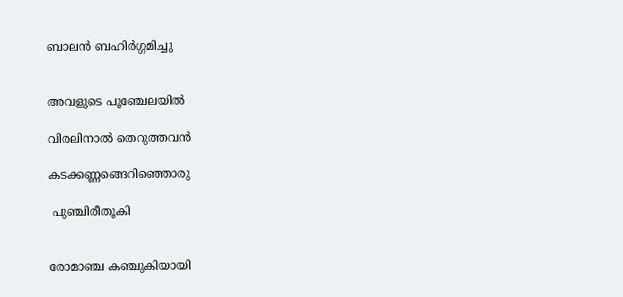ബാലൻ ബഹിർഗ്ഗമിച്ചു


അവളുടെ പൂഞ്ചേലയിൽ

വിരലിനാൽ തെറുത്തവൻ

കടക്കണ്ണങ്ങെറിഞ്ഞൊരു

 പുഞ്ചിരീതൂകി


രോമാഞ്ച കഞ്ചുകിയായി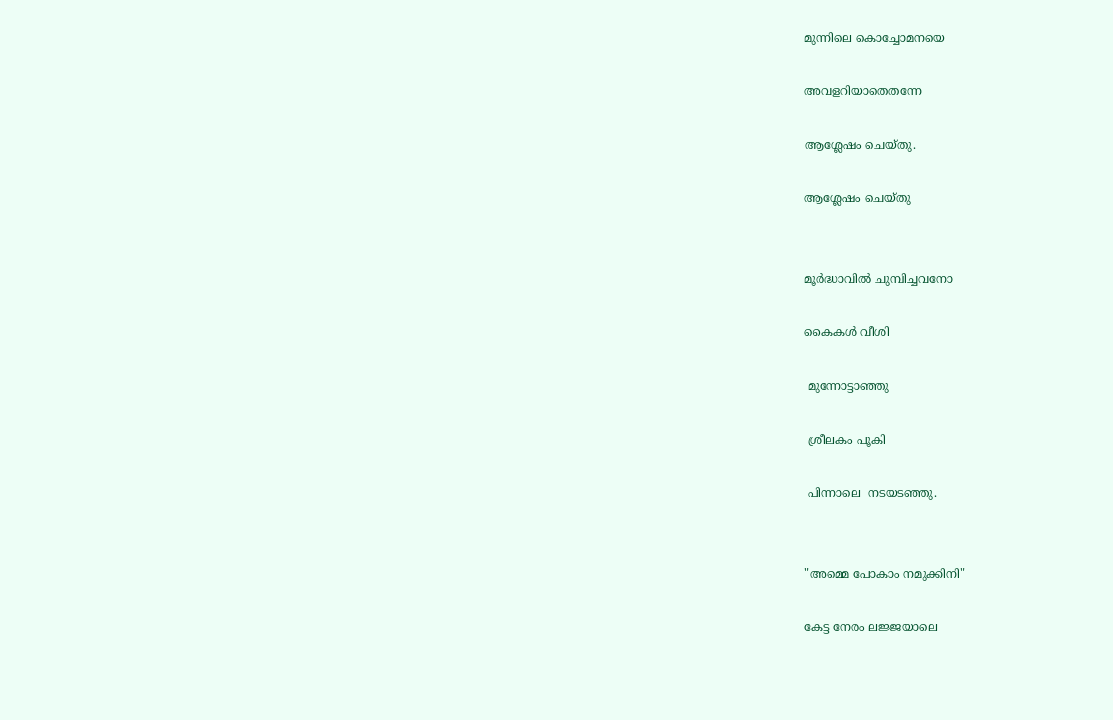മുന്നിലെ കൊച്ചോമനയെ

അവളറിയാതെതന്നേ

ആശ്ലേഷം ചെയ്തു.

ആശ്ലേഷം ചെയ്തു


മൂർദ്ധാവിൽ ചുമ്പിച്ചവനോ

കൈകൾ വീശി

 മുന്നോട്ടാഞ്ഞു

 ശ്രീലകം പൂകി

 പിന്നാലെ  നടയടഞ്ഞു.


"അമ്മെ പോകാം നമുക്കിനി"

കേട്ട നേരം ലജ്ജയാലെ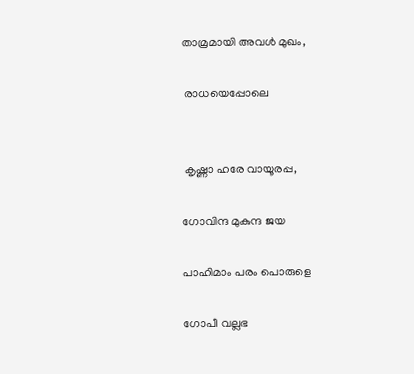താമ്രമായി അവൾ മുഖം,

 രാധയെപ്പോലെ


 കൃഷ്ണാ ഹരേ വായൂരപ്പ,

ഗോവിന്ദ മുകുന്ദ ജയ

പാഹിമാം പരം പൊരുളെ

ഗോപീ വല്ലഭ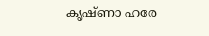കൃഷ്ണാ ഹരേ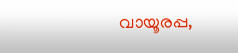വായൂരപ്പ,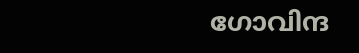ഗോവിന്ദ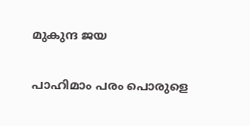മുകുന്ദ ജയ

പാഹിമാം പരം പൊരുളെ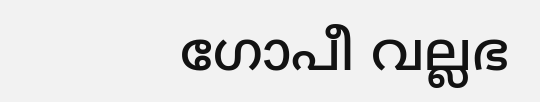ഗോപീ വല്ലഭ